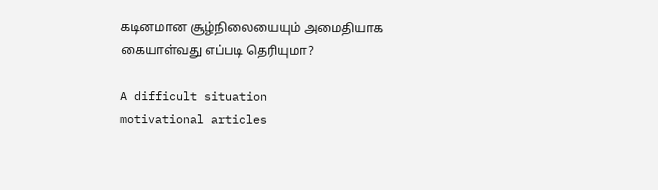கடினமான சூழ்நிலையையும் அமைதியாக கையாள்வது எப்படி தெரியுமா?

A difficult situation
motivational articles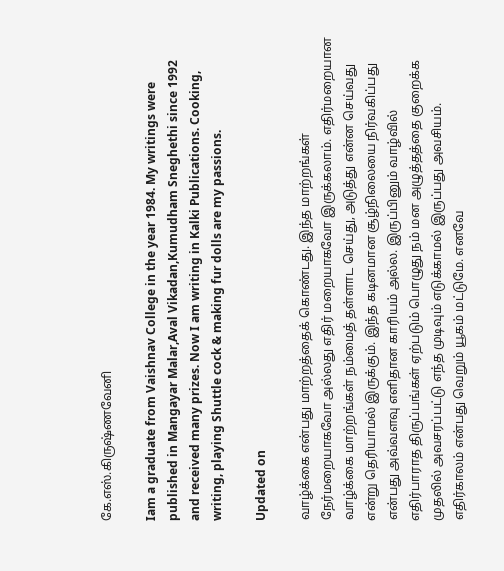கே.எஸ்.கிருஷ்ணவேனி

Iam a graduate from Vaishnav College in the year 1984. My writings were published in Mangayar Malar,Aval Vikadan,Kumudham Sneghethi since 1992 and received many prizes. Now I am writing in Kalki Publications. Cooking, writing, playing Shuttle cock & making fur dolls are my passions.

Updated on

வாழ்க்கை என்பது மாற்றத்தைக் கொண்டது. இந்த மாற்றங்கள் நேர்மறையாகவோ அல்லது எதிர் மறையாகவோ இருக்கலாம். எதிர்மறையான வாழ்க்கை மாற்றங்கள் நம்மைத் தள்ளாட செய்து, அடுத்து என்ன செய்வது என்று தெரியாமல் இருக்கும். இந்த கடினமான சூழ்நிலையை நிர்வகிப்பது என்பது அவ்வளவு எளிதான காரியம் அல்ல. இருப்பினும் வாழ்வில் எதிர்பாராத திருப்பங்கள் ஏற்படும் பொழுது நம் மன அழுத்தத்தை குறைக்க முதலில் அவசரப்பட்டு எந்த முடிவும் எடுக்காமல் இருப்பது அவசியம். எதிர்காலம் என்பது வெறும் யூகம் மட்டுமே. எனவே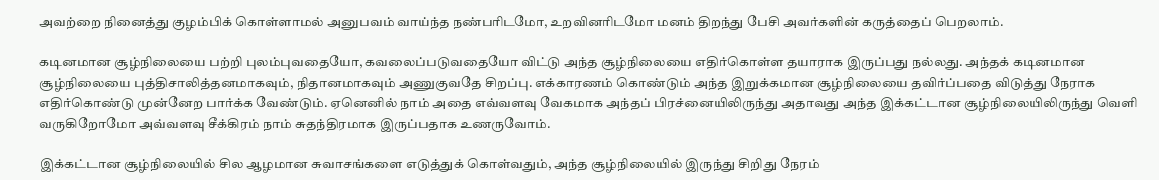அவற்றை நினைத்து குழம்பிக் கொள்ளாமல் அனுபவம் வாய்ந்த நண்பரிடமோ, உறவினரிடமோ மனம் திறந்து பேசி அவர்களின் கருத்தைப் பெறலாம்.

கடினமான சூழ்நிலையை பற்றி புலம்புவதையோ, கவலைப்படுவதையோ விட்டு அந்த சூழ்நிலையை எதிர்கொள்ள தயாராக இருப்பது நல்லது. அந்தக் கடினமான சூழ்நிலையை புத்திசாலித்தனமாகவும், நிதானமாகவும் அணுகுவதே சிறப்பு. எக்காரணம் கொண்டும் அந்த இறுக்கமான சூழ்நிலையை தவிர்ப்பதை விடுத்து நேராக எதிர்கொண்டு முன்னேற பார்க்க வேண்டும். ஏனெனில் நாம் அதை எவ்வளவு வேகமாக அந்தப் பிரச்னையிலிருந்து அதாவது அந்த இக்கட்டான சூழ்நிலையிலிருந்து வெளி வருகிறோமோ அவ்வளவு சீக்கிரம் நாம் சுதந்திரமாக இருப்பதாக உணருவோம்.

இக்கட்டான சூழ்நிலையில் சில ஆழமான சுவாசங்களை எடுத்துக் கொள்வதும், அந்த சூழ்நிலையில் இருந்து சிறிது நேரம்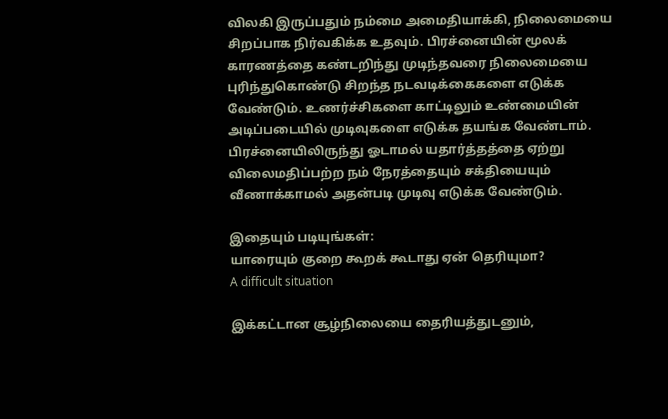விலகி இருப்பதும் நம்மை அமைதியாக்கி, நிலைமையை சிறப்பாக நிர்வகிக்க உதவும். பிரச்னையின் மூலக் காரணத்தை கண்டறிந்து முடிந்தவரை நிலைமையை புரிந்துகொண்டு சிறந்த நடவடிக்கைகளை எடுக்க வேண்டும். உணர்ச்சிகளை காட்டிலும் உண்மையின் அடிப்படையில் முடிவுகளை எடுக்க தயங்க வேண்டாம். பிரச்னையிலிருந்து ஓடாமல் யதார்த்தத்தை ஏற்று விலைமதிப்பற்ற நம் நேரத்தையும் சக்தியையும் வீணாக்காமல் அதன்படி முடிவு எடுக்க வேண்டும்.

இதையும் படியுங்கள்:
யாரையும் குறை கூறக் கூடாது ஏன் தெரியுமா?
A difficult situation

இக்கட்டான சூழ்நிலையை தைரியத்துடனும்,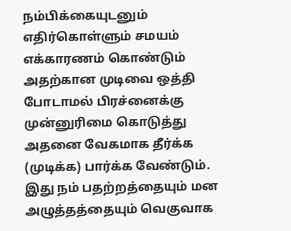நம்பிக்கையுடனும்  எதிர்கொள்ளும் சமயம் எக்காரணம் கொண்டும் அதற்கான முடிவை ஒத்தி போடாமல் பிரச்னைக்கு முன்னுரிமை கொடுத்து அதனை வேகமாக தீர்க்க (முடிக்க) பார்க்க வேண்டும். இது நம் பதற்றத்தையும் மன அழுத்தத்தையும் வெகுவாக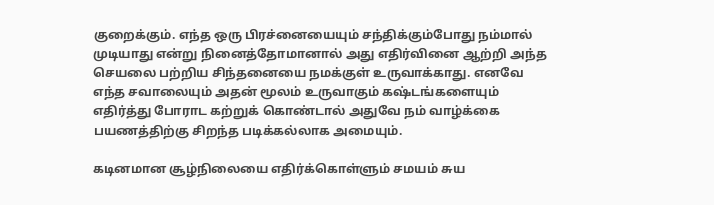குறைக்கும். எந்த ஒரு பிரச்னையையும் சந்திக்கும்போது நம்மால் முடியாது என்று நினைத்தோமானால் அது எதிர்வினை ஆற்றி அந்த செயலை பற்றிய சிந்தனையை நமக்குள் உருவாக்காது. எனவே எந்த சவாலையும் அதன் மூலம் உருவாகும் கஷ்டங்களையும் எதிர்த்து போராட கற்றுக் கொண்டால் அதுவே நம் வாழ்க்கை பயணத்திற்கு சிறந்த படிக்கல்லாக அமையும்.

கடினமான சூழ்நிலையை எதிர்க்கொள்ளும் சமயம் சுய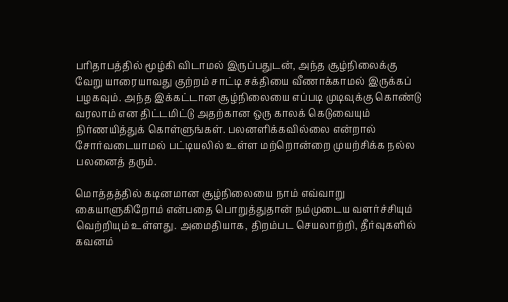பரிதாபத்தில் மூழ்கி விடாமல் இருப்பதுடன், அந்த சூழ்நிலைக்கு வேறு யாரையாவது குற்றம் சாட்டி சக்தியை வீணாக்காமல் இருக்கப் பழகவும். அந்த இக்கட்டான சூழ்நிலையை எப்படி முடிவுக்கு கொண்டு வரலாம் என திட்டமிட்டு அதற்கான ஒரு காலக் கெடுவையும் நிர்ணயித்துக் கொள்ளுங்கள். பலனளிக்கவில்லை என்றால் சோர்வடையாமல் பட்டியலில் உள்ள மற்றொன்றை முயற்சிக்க நல்ல பலனைத் தரும்.

மொத்தத்தில் கடினமான சூழ்நிலையை நாம் எவ்வாறு கையாளுகிறோம் என்பதை பொறுத்துதான் நம்முடைய வளர்ச்சியும் வெற்றியும் உள்ளது. அமைதியாக, திறம்பட செயலாற்றி, தீர்வுகளில் கவனம்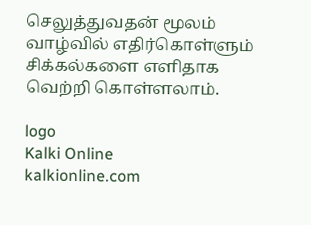செலுத்துவதன் மூலம் வாழ்வில் எதிர்கொள்ளும் சிக்கல்களை எளிதாக வெற்றி கொள்ளலாம்.

logo
Kalki Online
kalkionline.com